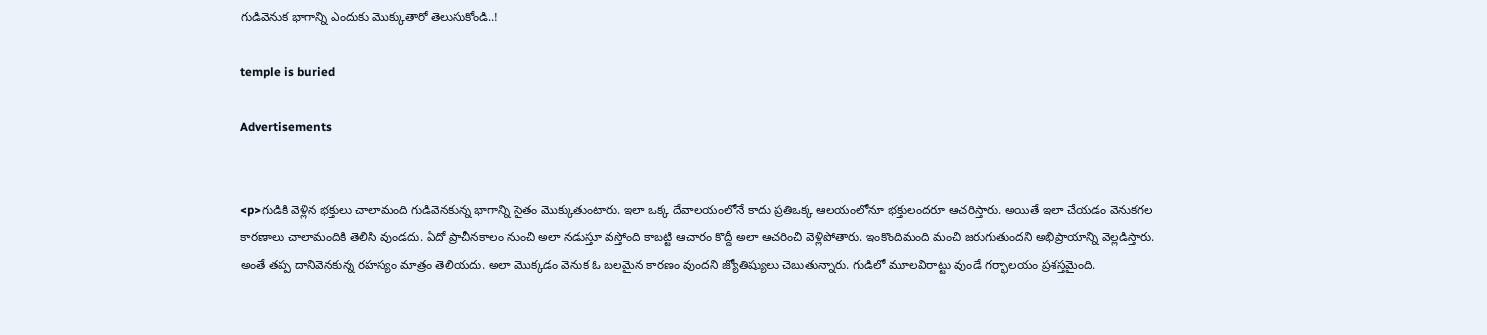గుడివెనుక భాగాన్ని ఎందుకు మొక్కుతారో తెలుసుకోండి..!

temple is buried

Advertisements


<p>గుడికి వెళ్లిన భక్తులు చాలామంది గుడివెనకున్న భాగాన్ని సైతం మొక్కుతుంటారు. ఇలా ఒక్క దేవాలయంలోనే కాదు ప్రతిఒక్క ఆలయంలోనూ భక్తులందరూ ఆచరిస్తారు. అయితే ఇలా చేయడం వెనుకగల కారణాలు చాలామందికి తెలిసి వుండదు. ఏదో ప్రాచీనకాలం నుంచి అలా నడుస్తూ వస్తోంది కాబట్టి ఆచారం కొద్దీ అలా ఆచరించి వెళ్లిపోతారు. ఇంకొందిమంది మంచి జరుగుతుందని అభిప్రాయాన్ని వెల్లడిస్తారు. అంతే తప్ప దానివెనకున్న రహస్యం మాత్రం తెలియదు. అలా మొక్కడం వెనుక ఓ బలమైన కారణం వుందని జ్యోతిష్యులు చెబుతున్నారు. గుడిలో మూలవిరాట్టు వుండే గర్భాలయం ప్రశస్తమైంది.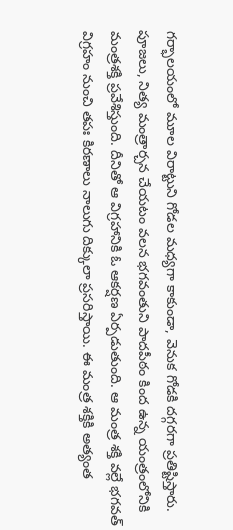గర్భాలయంలో మూల విరాట్టుని గోడల మధ్యగా కాకుండా, వెనుక గోడకి దగ్గరగా ప్రతిష్టిస్తారు. పూజలు, నిత్య మంత్రార్చన చేయటం వలన భగవంతుని పాదపీఠం కింద ఉన్న యంత్రంలోనికి మంత్రశక్తి ప్రవేశిస్తుంది. దీనితో ఆ విగ్రహానికి ఓ ఆకర్షణ ఏర్పడుతుంది. ఆ మంత్ర శక్తి వల్లే భగవత్ విగ్రహం నుంచి తపః కిరణాలు నాలుగు దిక్కులా ప్రసరిస్తాయి. ఈ మంత్ర శక్తికి అత్యంత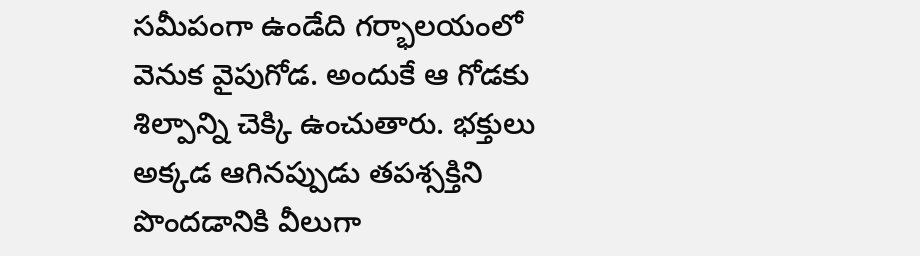సమీపంగా ఉండేది గర్భాలయంలో వెనుక వైపుగోడ. అందుకే ఆ గోడకు శిల్పాన్ని చెక్కి ఉంచుతారు. భక్తులు అక్కడ ఆగినప్పుడు తపశ్సక్తిని పొందడానికి వీలుగా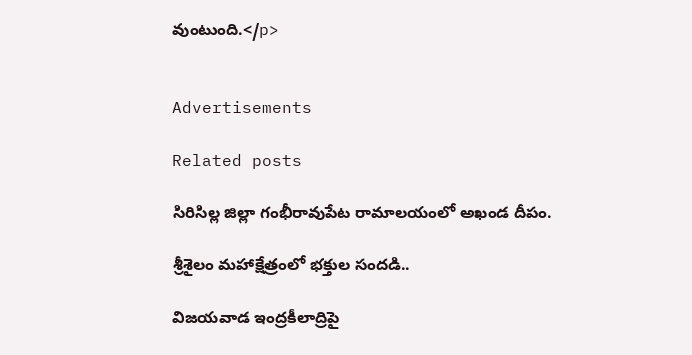వుంటుంది.</p>


Advertisements

Related posts

సిరిసిల్ల జిల్లా గంభీరావుపేట రామాలయంలో అఖండ దీపం.

శ్రీశైలం మహాక్షేత్రంలో భక్తుల సందడి..

విజయవాడ ఇంద్రకీలాద్రిపై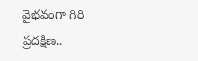వైభవంగా గిరి ప్రదక్షిణ..